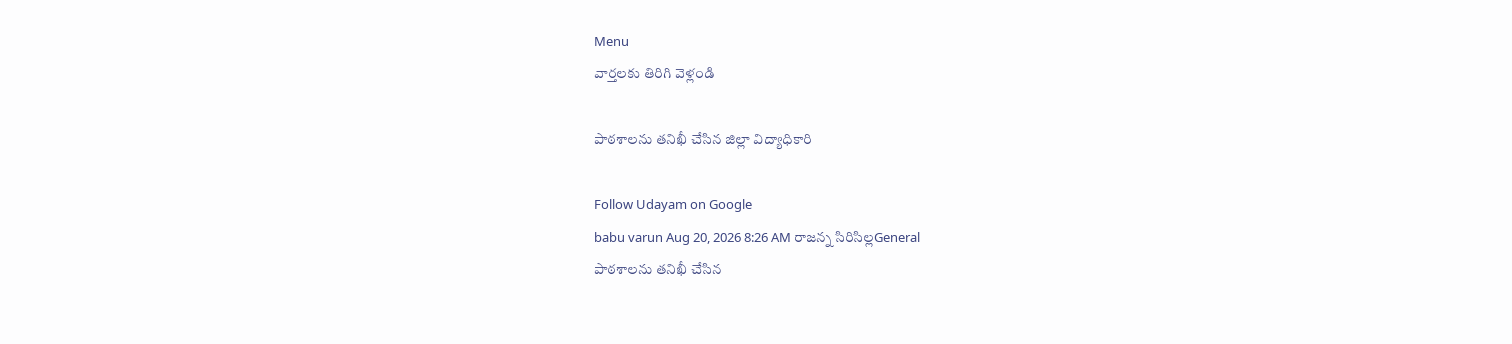Menu
వార్తలకు తిరిగి వెళ్లండి

పాఠశాలను తనిఖీ చేసిన జిల్లా విద్యాధికారి

Follow Udayam on Google
babu varun Aug 20, 2026 8:26 AM రాజన్న సిరిసిల్లGeneral
పాఠశాలను తనిఖీ చేసిన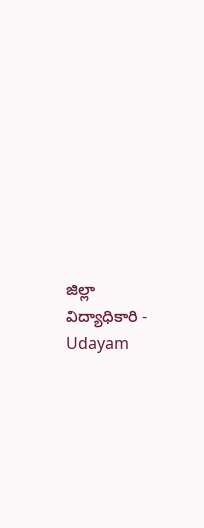జిల్లా విద్యాధికారి - Udayam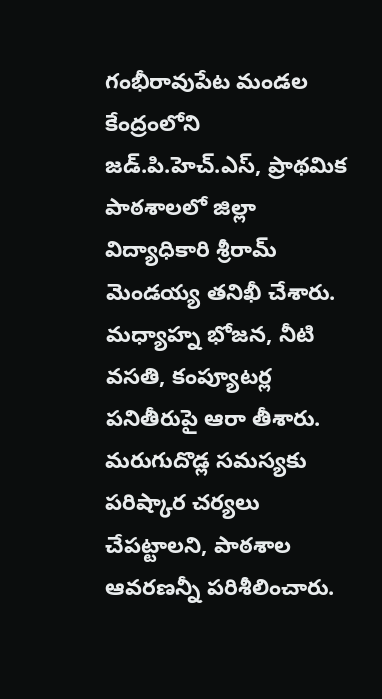గంభీరావుపేట మండల కేంద్రంలోని జడ్.పి.హెచ్.ఎస్, ప్రాథమిక పాఠశాలలో జిల్లా విద్యాధికారి శ్రీరామ్ మెండయ్య తనిఖీ చేశారు. మధ్యాహ్న భోజన, నీటి వసతి, కంప్యూటర్ల పనితీరుపై ఆరా తీశారు. మరుగుదొడ్ల సమస్యకు పరిష్కార చర్యలు చేపట్టాలని, పాఠశాల ఆవరణన్నీ పరిశీలించారు.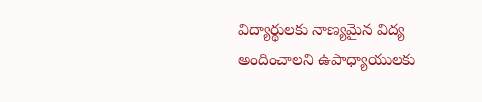విద్యార్థులకు నాణ్యమైన విద్య అందించాలని ఉపాధ్యాయులకు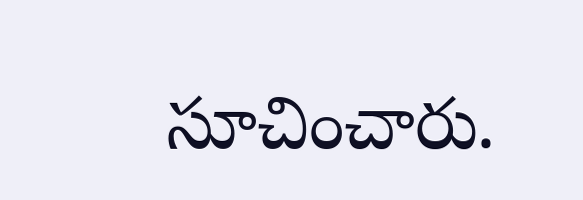సూచించారు.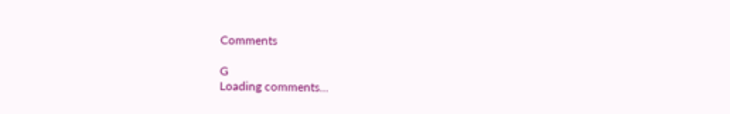Comments

G
Loading comments...